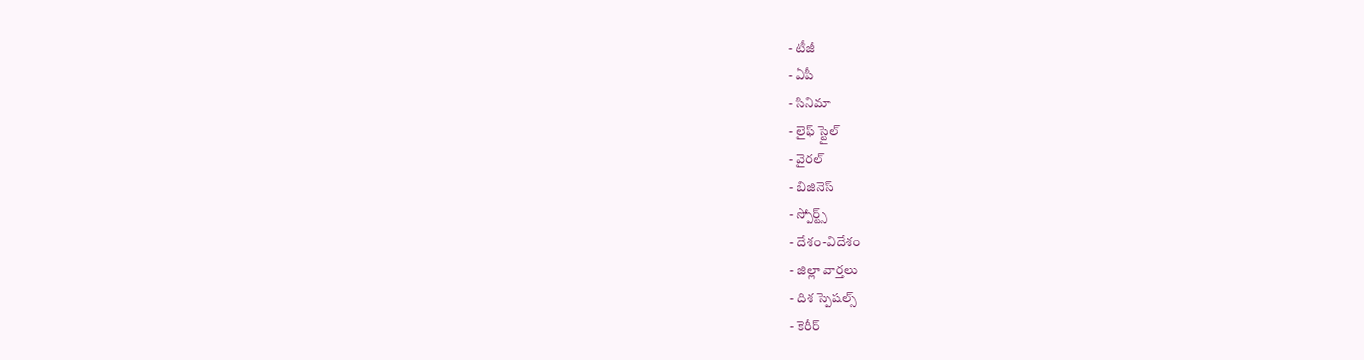- టీజీ
- ఏపీ
- సినిమా
- లైఫ్ స్టైల్
- వైరల్
- బిజినెస్
- స్పోర్ట్స్
- దేశం-విదేశం
- జిల్లా వార్తలు
- దిశ స్పెషల్స్
- కెరీర్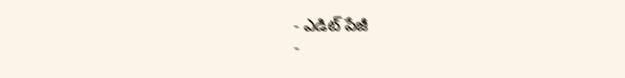- ఎడిట్ పేజీ
-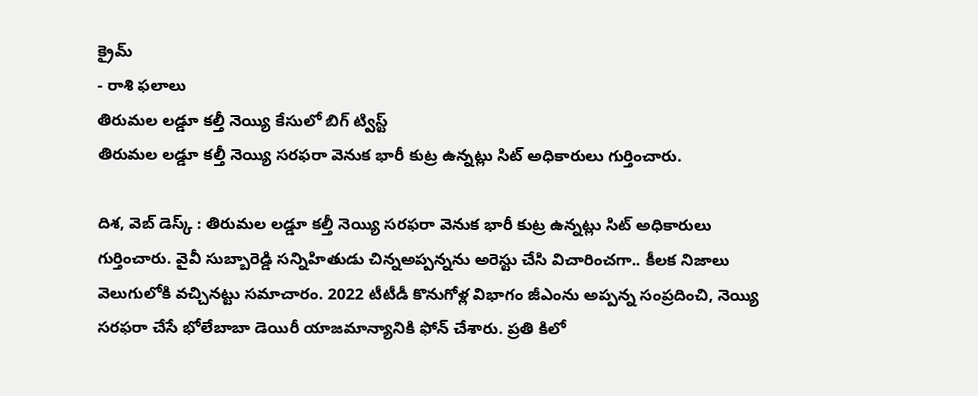క్రైమ్
- రాశి ఫలాలు
తిరుమల లడ్డూ కల్తీ నెయ్యి కేసులో బిగ్ ట్విస్ట్
తిరుమల లడ్డూ కల్తీ నెయ్యి సరఫరా వెనుక భారీ కుట్ర ఉన్నట్లు సిట్ అధికారులు గుర్తించారు.

దిశ, వెబ్ డెస్క్ : తిరుమల లడ్డూ కల్తీ నెయ్యి సరఫరా వెనుక భారీ కుట్ర ఉన్నట్లు సిట్ అధికారులు గుర్తించారు. వైవీ సుబ్బారెడ్డి సన్నిహితుడు చిన్నఅప్పన్నను అరెస్టు చేసి విచారించగా.. కీలక నిజాలు వెలుగులోకి వచ్చినట్టు సమాచారం. 2022 టీటీడీ కొనుగోళ్ల విభాగం జీఎంను అప్పన్న సంప్రదించి, నెయ్యి సరఫరా చేసే భోలేబాబా డెయిరీ యాజమాన్యానికి ఫోన్ చేశారు. ప్రతి కిలో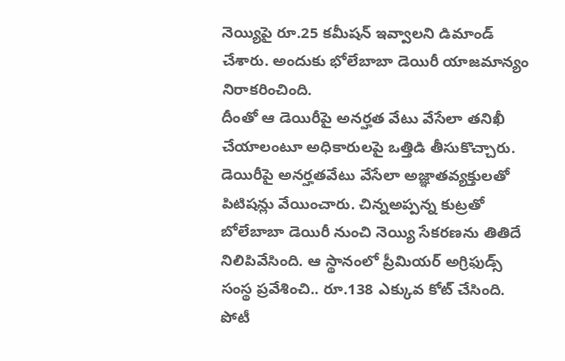నెయ్యిపై రూ.25 కమీషన్ ఇవ్వాలని డిమాండ్ చేశారు. అందుకు భోలేబాబా డెయిరీ యాజమాన్యం నిరాకరించింది.
దీంతో ఆ డెయిరీపై అనర్హత వేటు వేసేలా తనిఖీ చేయాలంటూ అధికారులపై ఒత్తిడి తీసుకొచ్చారు. డెయిరీపై అనర్హతవేటు వేసేలా అజ్ఞాతవ్యక్తులతో పిటిషన్లు వేయించారు. చిన్నఅప్పన్న కుట్రతో బోలేబాబా డెయిరీ నుంచి నెయ్యి సేకరణను తితిదే నిలిపివేసింది. ఆ స్థానంలో ప్రీమియర్ అగ్రిఫుడ్స్ సంస్థ ప్రవేశించి.. రూ.138 ఎక్కువ కోట్ చేసింది. పోటీ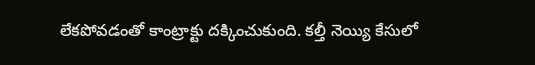లేకపోవడంతో కాంట్రాక్టు దక్కించుకుంది. కల్తీ నెయ్యి కేసులో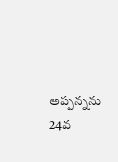అప్పన్నను 24వ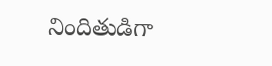నిందితుడిగా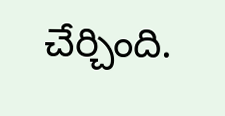చేర్చింది.